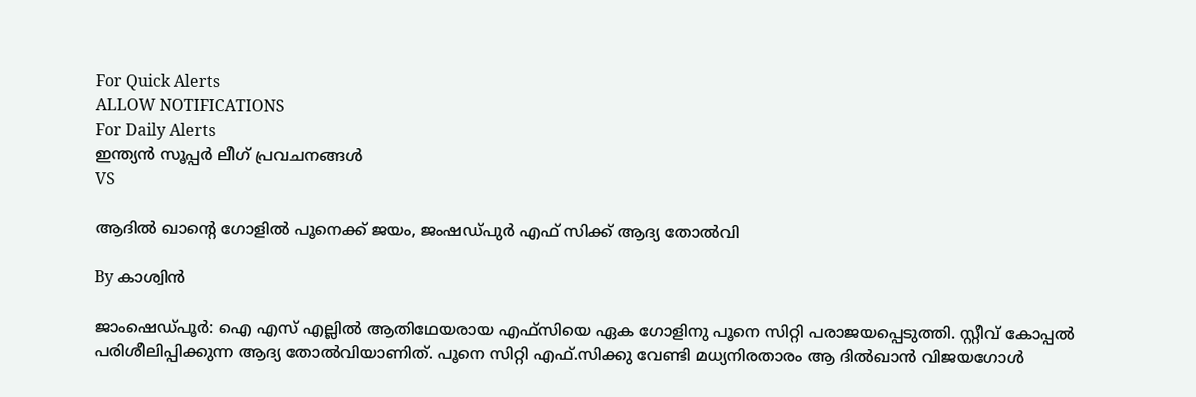For Quick Alerts
ALLOW NOTIFICATIONS
For Daily Alerts
ഇന്ത്യന്‍ സൂപ്പര്‍ ലീഗ്‌ പ്രവചനങ്ങൾ
VS

ആദില്‍ ഖാന്റെ ഗോളില്‍ പൂനെക്ക് ജയം, ജംഷഡ്പുര്‍ എഫ് സിക്ക് ആദ്യ തോല്‍വി

By കാശ്വിന്‍

ജാംഷെഡ്പൂര്‍: ഐ എസ് എല്ലില്‍ ആതിഥേയരായ എഫ്സിയെ ഏക ഗോളിനു പൂനെ സിറ്റി പരാജയപ്പെടുത്തി. സ്റ്റീവ് കോപ്പല്‍ പരിശീലിപ്പിക്കുന്ന ആദ്യ തോല്‍വിയാണിത്. പൂനെ സിറ്റി എഫ്.സിക്കു വേണ്ടി മധ്യനിരതാരം ആ ദില്‍ഖാന്‍ വിജയഗോള്‍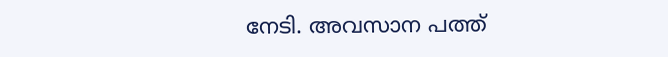നേടി. അവസാന പത്ത്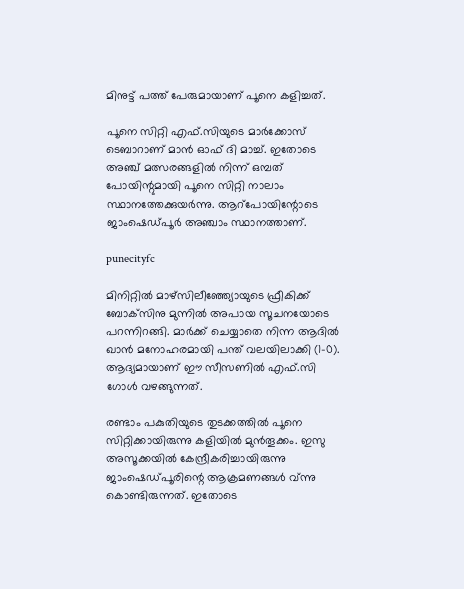മിനുട്ട് പത്ത് പേരുമായാണ് പൂനെ കളിച്ചത്.

പൂനെ സിറ്റി എഫ്.സിയുടെ മാര്‍ക്കോസ് ടെബാറാണ് മാന്‍ ഓഫ് ദി മാച്ച്. ഇതോടെ അഞ്ച് മത്സരങ്ങളില്‍ നിന്ന് ഒമ്പത് പോയിന്റുമായി പൂനെ സിറ്റി നാലാം സ്ഥാനത്തേക്കുയര്‍ന്നു. ആറ്‌പോയിന്റോടെ ജാംഷെഡ്പൂര്‍ അഞ്ചാം സ്ഥാനത്താണ്.

punecityfc

മിനിറ്റില്‍ മാഴ്‌സിലീഞ്ഞ്യോയുടെ ഫ്രീകിക്ക് ബോക്‌സിനു മുന്നില്‍ അപായ സൂചനയോടെ പറന്നിറങ്ങി. മാര്‍ക്ക് ചെയ്യാതെ നിന്ന ആദില്‍ ഖാന്‍ മനോഹരമായി പന്ത് വലയിലാക്കി (1-0). ആദ്യമായാണ് ഈ സീസണില്‍ എഫ്.സി ഗോള്‍ വഴങ്ങുന്നത്.

രണ്ടാം പകുതിയുടെ തുടക്കത്തില്‍ പൂനെ സിറ്റിക്കായിരുന്നു കളിയില്‍ മുന്‍തൂക്കം. ഇസു അസൂക്കയില്‍ കേന്ദ്രീകരിച്ചായിരുന്നു ജാംഷെഡ്പൂരിന്റെ ആക്രമണങ്ങള്‍ വ്ന്നു കൊണ്ടിരുന്നത്. ഇതോടെ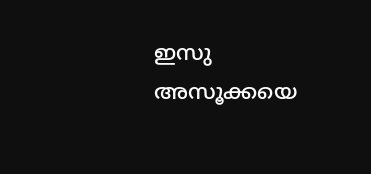ഇസു അസൂക്കയെ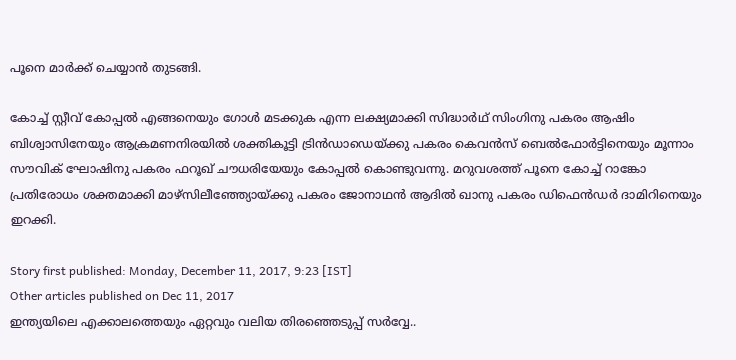പൂനെ മാര്‍ക്ക് ചെയ്യാന്‍ തുടങ്ങി.

കോച്ച് സ്റ്റീവ് കോപ്പല്‍ എങ്ങനെയും ഗോള്‍ മടക്കുക എന്ന ലക്ഷ്യമാക്കി സിദ്ധാര്‍ഥ് സിംഗിനു പകരം ആഷിം ബിശ്വാസിനേയും ആക്രമണനിരയില്‍ ശക്തികൂട്ടി ട്രിന്‍ഡാഡെയ്ക്കു പകരം കെവന്‍സ് ബെല്‍ഫോര്‍ട്ടിനെയും മൂന്നാം സൗവിക് ഘോഷിനു പകരം ഫറൂഖ് ചൗധരിയേയും കോപ്പല്‍ കൊണ്ടുവന്നു. മറുവശത്ത് പൂനെ കോച്ച് റാങ്കോ പ്രതിരോധം ശക്തമാക്കി മാഴ്‌സിലീഞ്ഞ്യോയ്ക്കു പകരം ജോനാഥന്‍ ആദില്‍ ഖാനു പകരം ഡിഫെന്‍ഡര്‍ ദാമിറിനെയും ഇറക്കി.

Story first published: Monday, December 11, 2017, 9:23 [IST]
Other articles published on Dec 11, 2017
ഇന്ത്യയിലെ എക്കാലത്തെയും ഏറ്റവും വലിയ തിരഞ്ഞെടുപ്പ് സർവ്വേ..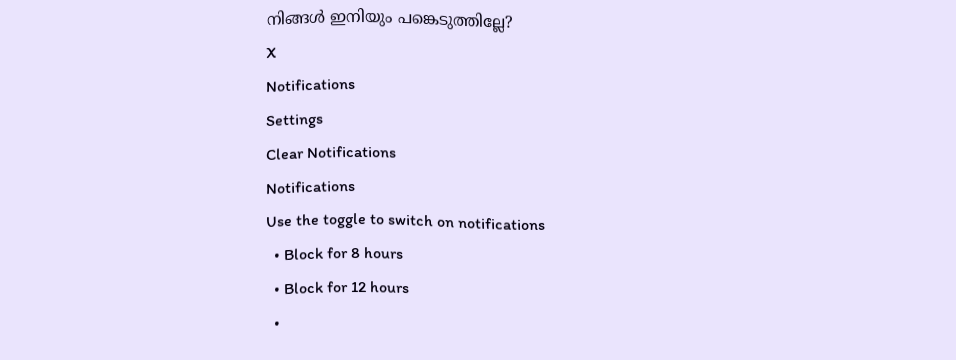നിങ്ങൾ ഇനിയും പങ്കെടുത്തില്ലേ?
X
Notifications
Settings
Clear Notifications
Notifications
Use the toggle to switch on notifications
  • Block for 8 hours
  • Block for 12 hours
  •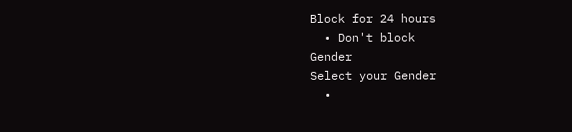Block for 24 hours
  • Don't block
Gender
Select your Gender
  •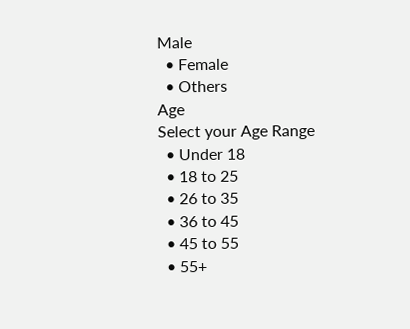Male
  • Female
  • Others
Age
Select your Age Range
  • Under 18
  • 18 to 25
  • 26 to 35
  • 36 to 45
  • 45 to 55
  • 55+